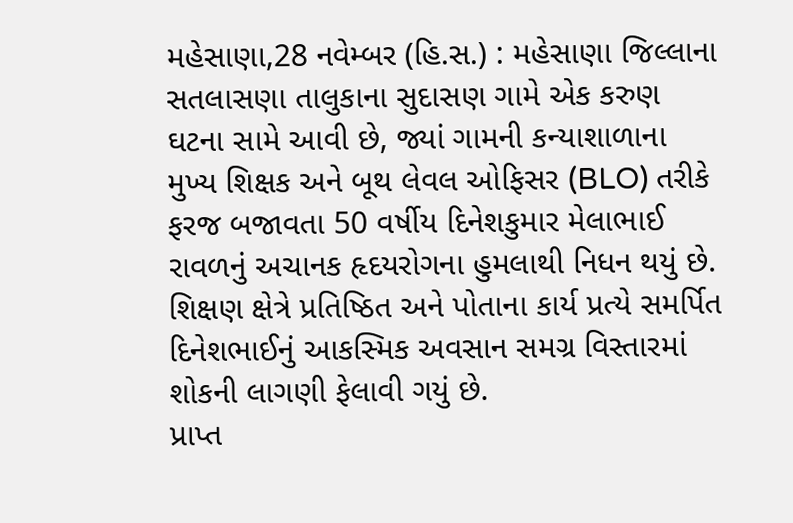મહેસાણા,28 નવેમ્બર (હિ.સ.) : મહેસાણા જિલ્લાના સતલાસણા તાલુકાના સુદાસણ ગામે એક કરુણ ઘટના સામે આવી છે, જ્યાં ગામની કન્યાશાળાના મુખ્ય શિક્ષક અને બૂથ લેવલ ઓફિસર (BLO) તરીકે ફરજ બજાવતા 50 વર્ષીય દિનેશકુમાર મેલાભાઈ રાવળનું અચાનક હૃદયરોગના હુમલાથી નિધન થયું છે. શિક્ષણ ક્ષેત્રે પ્રતિષ્ઠિત અને પોતાના કાર્ય પ્રત્યે સમર્પિત દિનેશભાઈનું આકસ્મિક અવસાન સમગ્ર વિસ્તારમાં શોકની લાગણી ફેલાવી ગયું છે.
પ્રાપ્ત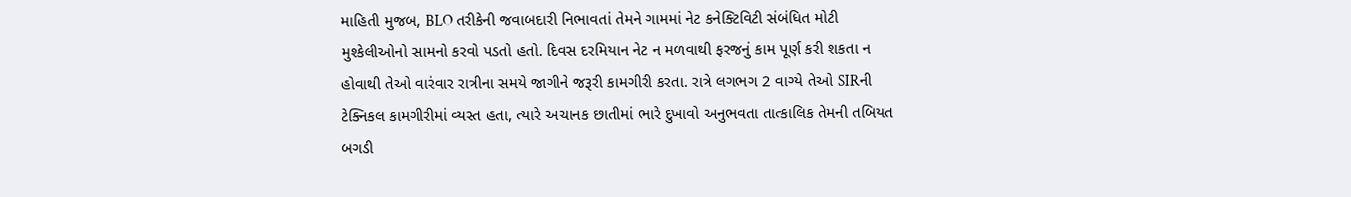માહિતી મુજબ, BLO તરીકેની જવાબદારી નિભાવતાં તેમને ગામમાં નેટ કનેક્ટિવિટી સંબંધિત મોટી મુશ્કેલીઓનો સામનો કરવો પડતો હતો. દિવસ દરમિયાન નેટ ન મળવાથી ફરજનું કામ પૂર્ણ કરી શકતા ન હોવાથી તેઓ વારંવાર રાત્રીના સમયે જાગીને જરૂરી કામગીરી કરતા. રાત્રે લગભગ 2 વાગ્યે તેઓ SIRની ટેક્નિકલ કામગીરીમાં વ્યસ્ત હતા, ત્યારે અચાનક છાતીમાં ભારે દુખાવો અનુભવતા તાત્કાલિક તેમની તબિયત બગડી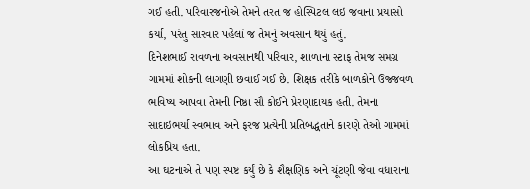ગઈ હતી. પરિવારજનોએ તેમને તરત જ હોસ્પિટલ લઇ જવાના પ્રયાસો કર્યા, પરંતુ સારવાર પહેલાં જ તેમનું અવસાન થયું હતું.
દિનેશભાઈ રાવળના અવસાનથી પરિવાર, શાળાના સ્ટાફ તેમજ સમગ્ર ગામમાં શોકની લાગણી છવાઈ ગઈ છે. શિક્ષક તરીકે બાળકોને ઉજ્જવળ ભવિષ્ય આપવા તેમની નિષ્ઠા સૌ કોઈને પ્રેરણાદાયક હતી. તેમના સાદાઇભર્યા સ્વભાવ અને ફરજ પ્રત્યેની પ્રતિબદ્ધતાને કારણે તેઓ ગામમાં લોકપ્રિય હતા.
આ ઘટનાએ તે પણ સ્પષ્ટ કર્યું છે કે શૈક્ષણિક અને ચૂંટણી જેવા વધારાના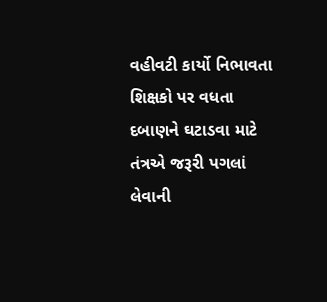વહીવટી કાર્યો નિભાવતા શિક્ષકો પર વધતા દબાણને ઘટાડવા માટે તંત્રએ જરૂરી પગલાં લેવાની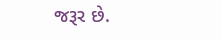જરૂર છે.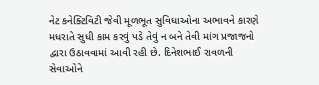નેટ કનેક્ટિવિટી જેવી મૂળભૂત સુવિધાઓના અભાવને કારણે મધરાતે સુધી કામ કરવું પડે તેવું ન બને તેવી માંગ પ્રજાજનો દ્વારા ઉઠાવવામાં આવી રહી છે. દિનેશભાઈ રાવળની સેવાઓને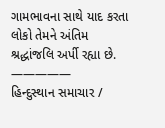ગામભાવના સાથે યાદ કરતા લોકો તેમને અંતિમ શ્રદ્ધાંજલિ અર્પી રહ્યા છે.
—————
હિન્દુસ્થાન સમાચાર /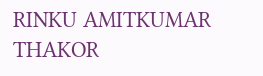RINKU AMITKUMAR THAKOR